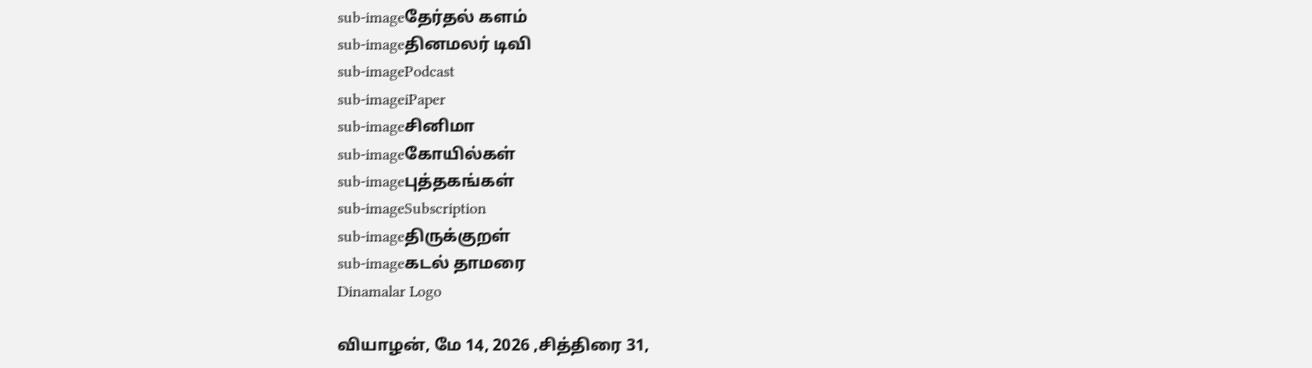sub-imageதேர்தல் களம்
sub-imageதினமலர் டிவி
sub-imagePodcast
sub-imageiPaper
sub-imageசினிமா
sub-imageகோயில்கள்
sub-imageபுத்தகங்கள்
sub-imageSubscription
sub-imageதிருக்குறள்
sub-imageகடல் தாமரை
Dinamalar Logo

வியாழன், மே 14, 2026 ,சித்திரை 31,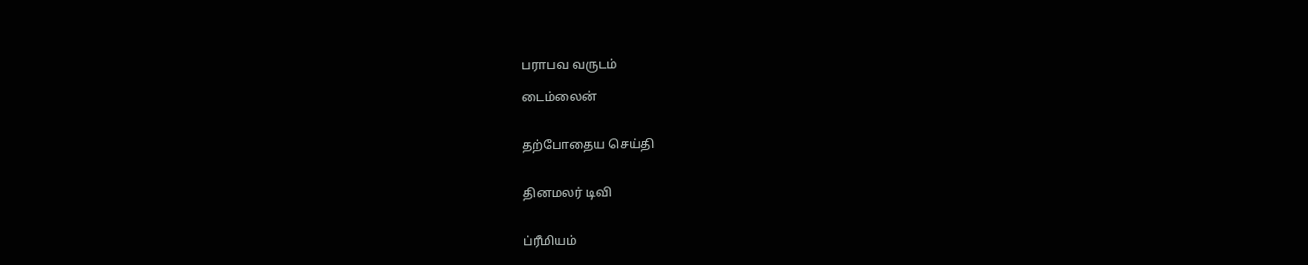பராபவ வருடம்

டைம்லைன்


தற்போதைய செய்தி


தினமலர் டிவி


ப்ரீமியம்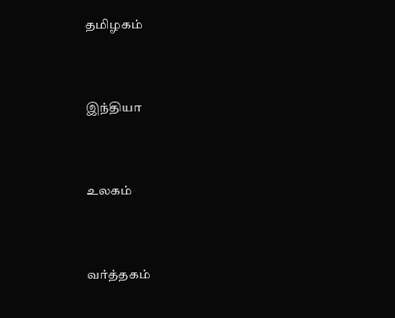தமிழகம்


இந்தியா


உலகம்


வர்த்தகம்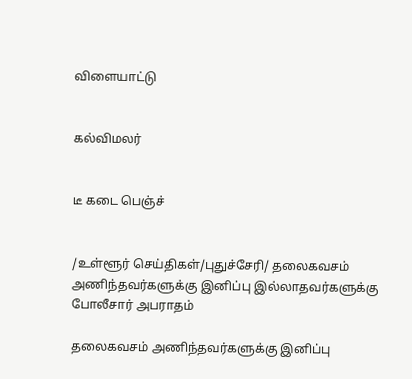விளையாட்டு


கல்விமலர்


டீ கடை பெஞ்ச்


/உள்ளூர் செய்திகள்/புதுச்சேரி/ தலைகவசம் அணிந்தவர்களுக்கு இனிப்பு இல்லாதவர்களுக்கு போலீசார் அபராதம்

தலைகவசம் அணிந்தவர்களுக்கு இனிப்பு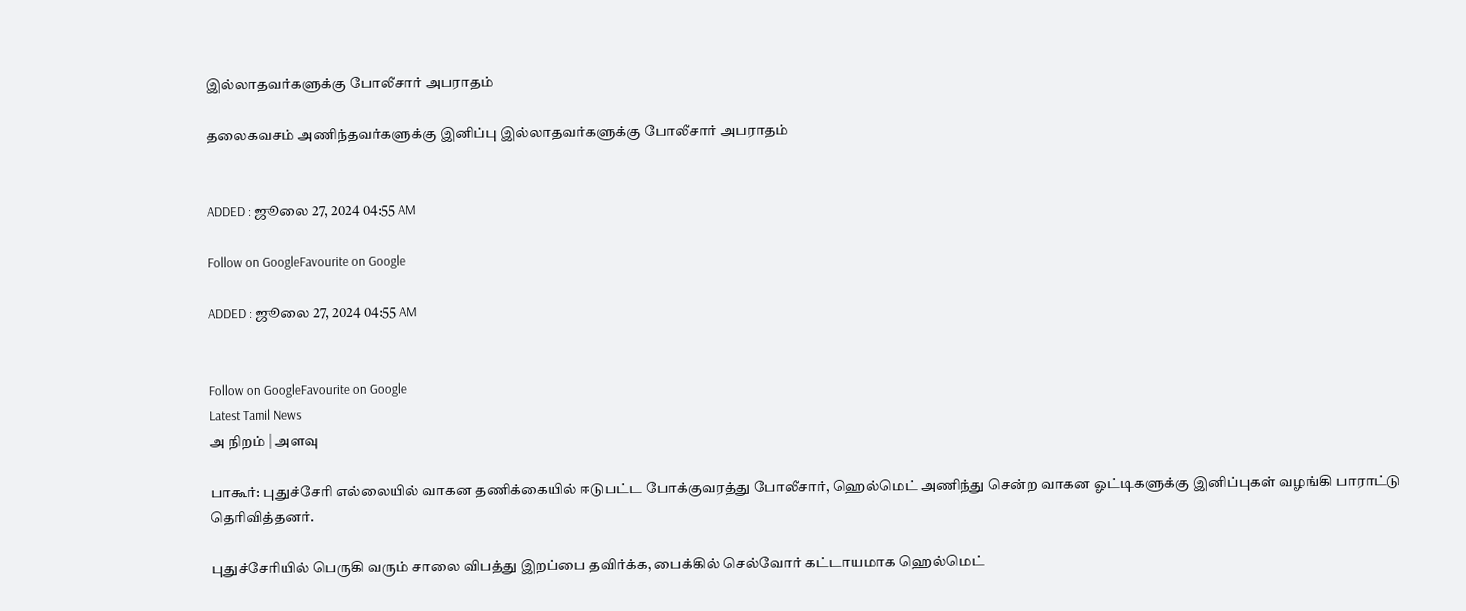இல்லாதவர்களுக்கு போலீசார் அபராதம்

தலைகவசம் அணிந்தவர்களுக்கு இனிப்பு இல்லாதவர்களுக்கு போலீசார் அபராதம்


ADDED : ஜூலை 27, 2024 04:55 AM

Follow on GoogleFavourite on Google

ADDED : ஜூலை 27, 2024 04:55 AM


Follow on GoogleFavourite on Google
Latest Tamil News
அ நிறம் | அளவு

பாகூர்: புதுச்சேரி எல்லையில் வாகன தணிக்கையில் ஈடுபட்ட போக்குவரத்து போலீசார், ஹெல்மெட் அணிந்து சென்ற வாகன ஓட்டிகளுக்கு இனிப்புகள் வழங்கி பாராட்டு தெரிவித்தனர்.

புதுச்சேரியில் பெருகி வரும் சாலை விபத்து இறப்பை தவிர்க்க, பைக்கில் செல்வோர் கட்டாயமாக ஹெல்மெட்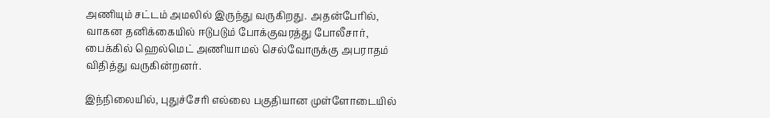அணியும் சட்டம் அமலில் இருந்து வருகிறது. அதன்பேரில், வாகன தனிக்கையில் ஈடுபடும் போக்குவரத்து போலீசார், பைக்கில் ஹெல்மெட் அணியாமல் செல்வோருக்கு அபராதம் விதித்து வருகின்றனர்.

இந்நிலையில், புதுச்சேரி எல்லை பகுதியான முள்ளோடையில்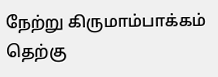நேற்று கிருமாம்பாக்கம் தெற்கு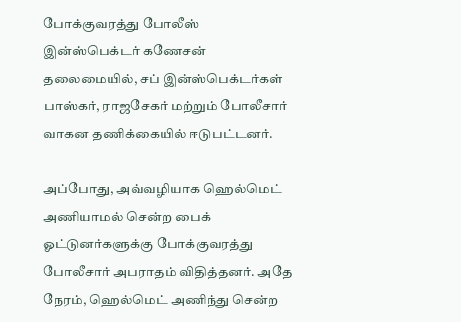போக்குவரத்து போலீஸ் இன்ஸ்பெக்டர் கணேசன் தலைமையில், சப் இன்ஸ்பெக்டர்கள் பாஸ்கர், ராஜசேகர் மற்றும் போலீசார் வாகன தணிக்கையில் ஈடுபட்டனர்.

அப்போது, அவ்வழியாக ஹெல்மெட் அணியாமல் சென்ற பைக் ஓட்டுனர்களுக்கு போக்குவரத்து போலீசார் அபராதம் விதித்தனர். அதே நேரம், ஹெல்மெட் அணிந்து சென்ற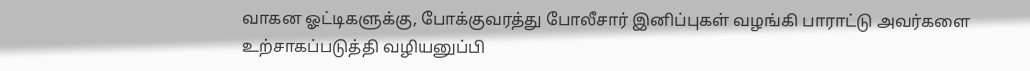வாகன ஓட்டிகளுக்கு, போக்குவரத்து போலீசார் இனிப்புகள் வழங்கி பாராட்டு அவர்களை உற்சாகப்படுத்தி வழியனுப்பி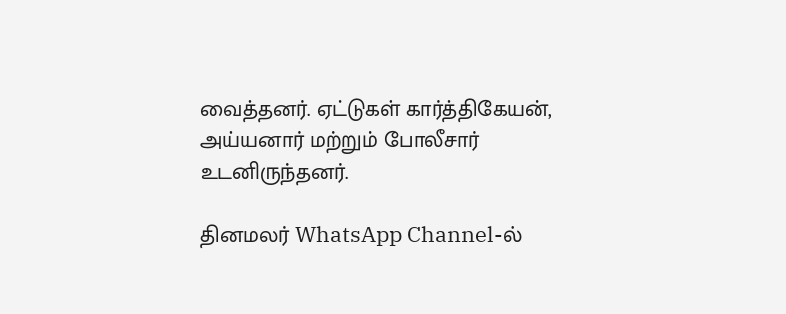வைத்தனர். ஏட்டுகள் கார்த்திகேயன், அய்யனார் மற்றும் போலீசார் உடனிருந்தனர்.

தினமலர் WhatsApp Channel-ல்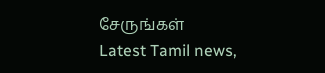சேருங்கள்
Latest Tamil news,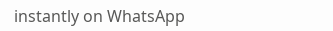instantly on WhatsApp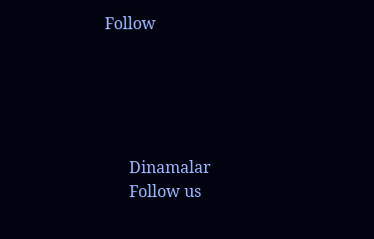Follow





      Dinamalar
      Follow us